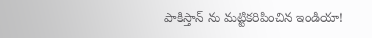పాకిస్తాన్ ను మట్టికరిపించిన ఇండియా!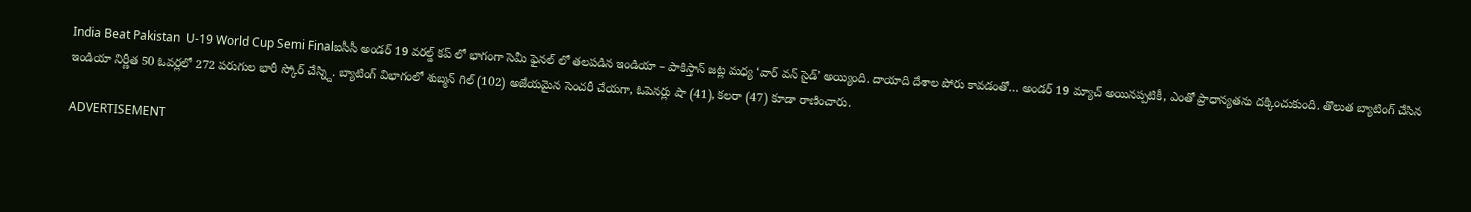India Beat Pakistan  U-19 World Cup Semi Finalఐసీసీ అండర్ 19 వరల్డ్ కప్ లో భాగంగా సెమీ ఫైనల్ లో తలపడిన ఇండియా – పాకిస్తాన్ జట్ల మధ్య ‘వార్ వన్ సైడ్’ అయ్యింది. దాయాది దేశాల పోరు కావడంతో… అండర్ 19 మ్యాచ్ అయినప్పటికీ, ఎంతో ప్రాధాన్యతను దక్కించుకుంది. తొలుత బ్యాటింగ్ చేసిన ఇండియా నిర్ణీత 50 ఓవర్లలో 272 పరుగుల భారీ స్కోర్ చేస్న్ది. బ్యాటింగ్ విభాగంలో శుబ్మన్ గిల్ (102) అజేయమైన సెంచరీ చేయగా, ఓపెనర్లు షా (41), కలరా (47) కూడా రాణించారు.

ADVERTISEMENT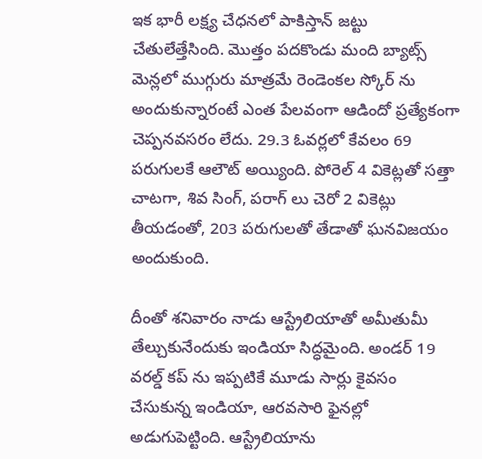ఇక భారీ లక్ష్య చేధనలో పాకిస్తాన్ జట్టు చేతులేత్తేసింది. మొత్తం పదకొండు మంది బ్యాట్స్ మెన్లలో ముగ్గురు మాత్రమే రెండెంకల స్కోర్ ను అందుకున్నారంటే ఎంత పేలవంగా ఆడిందో ప్రత్యేకంగా చెప్పనవసరం లేదు. 29.3 ఓవర్లలో కేవలం 69 పరుగులకే ఆలౌట్ అయ్యింది. పోరెల్ 4 వికెట్లతో సత్తా చాటగా, శివ సింగ్, పరాగ్ లు చెరో 2 వికెట్లు తీయడంతో, 203 పరుగులతో తేడాతో ఘనవిజయం అందుకుంది.

దీంతో శనివారం నాడు ఆస్ట్రేలియాతో అమీతుమీ తేల్చుకునేందుకు ఇండియా సిద్ధమైంది. అండర్ 19 వరల్డ్ కప్ ను ఇప్పటికే మూడు సార్లు కైవసం చేసుకున్న ఇండియా, ఆరవసారి ఫైనల్లో అడుగుపెట్టింది. ఆస్ట్రేలియాను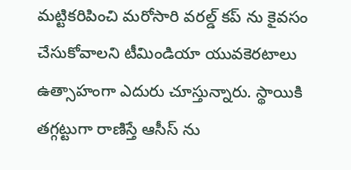మట్టికరిపించి మరోసారి వరల్డ్ కప్ ను కైవసం చేసుకోవాలని టీమిండియా యువకెరటాలు ఉత్సాహంగా ఎదురు చూస్తున్నారు. స్థాయికి తగ్గట్టుగా రాణిస్తే ఆసీస్ ను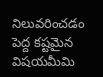నిలువరించడం పెద్ద కష్టమైన విషయమీమి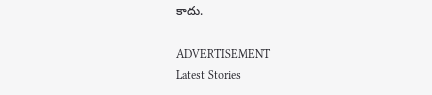కాదు.

ADVERTISEMENT
Latest Stories